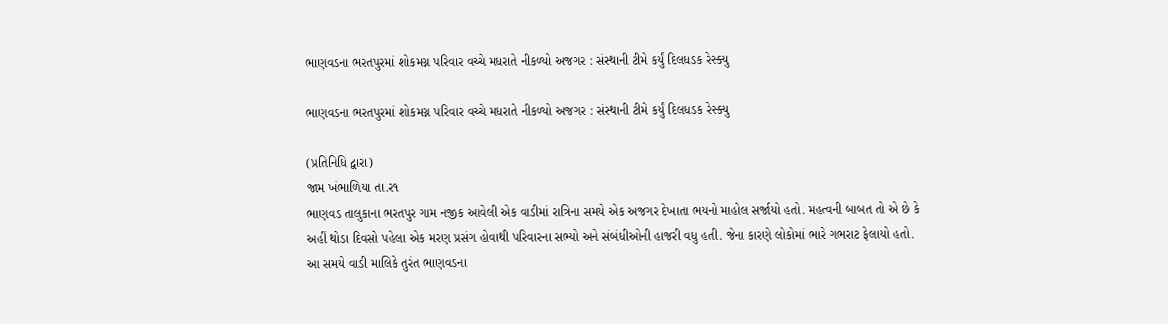ભાણવડના ભરતપુરમાં શોકમગ્ન પરિવાર વચ્ચે મધરાતે નીકળ્યો અજગર : સંસ્થાની ટીમે કર્યું દિલધડક રેસ્ક્યુ

ભાણવડના ભરતપુરમાં શોકમગ્ન પરિવાર વચ્ચે મધરાતે નીકળ્યો અજગર : સંસ્થાની ટીમે કર્યું દિલધડક રેસ્ક્યુ

(પ્રતિનિધિ દ્વારા)
જામ ખંભાળિયા તા.ર૧
ભાણવડ તાલુકાના ભરતપુર ગામ નજીક આવેલી એક વાડીમાં રાત્રિના સમયે એક અજગર દેખાતા ભયનો માહોલ સર્જાયો હતો. મહત્વની બાબત તો એ છે કે અહીં થોડા દિવસો પહેલા એક મરણ પ્રસંગ હોવાથી પરિવારના સભ્યો અને સંબંધીઓની હાજરી વધુ હતી. જેના કારણે લોકોમાં ભારે ગભરાટ ફેલાયો હતો. આ સમયે વાડી માલિકે તુરંત ભાણવડના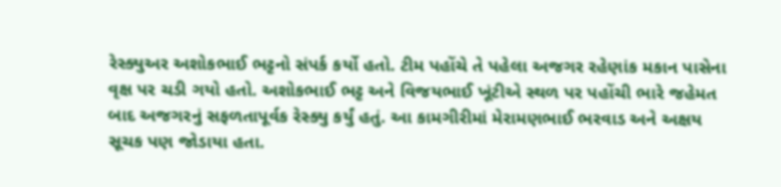રેસ્ક્યુઅર અશોકભાઈ ભટ્ટનો સંપર્ક કર્યો હતો. ટીમ પહોંચે તે પહેલા અજગર રહેણાંક મકાન પાસેના વૃક્ષ પર ચડી ગયો હતો. અશોકભાઈ ભટ્ટ અને વિજયભાઈ ખૂંટીએ સ્થળ પર પહોંચી ભારે જહેમત બાદ અજગરનું સફળતાપૂર્વક રેસ્ક્યુ કર્યું હતું. આ કામગીરીમાં મેરામણભાઈ ભરવાડ અને અક્ષય સૂચક પણ જોડાયા હતા.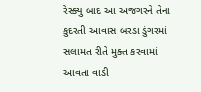રેસ્ક્યુ બાદ આ અજગરને તેના કુદરતી આવાસ બરડા ડુંગરમાં સલામત રીતે મુક્ત કરવામાં આવતા વાડી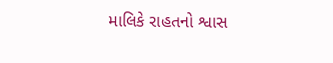માલિકે રાહતનો શ્વાસ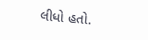લીધો હતો.